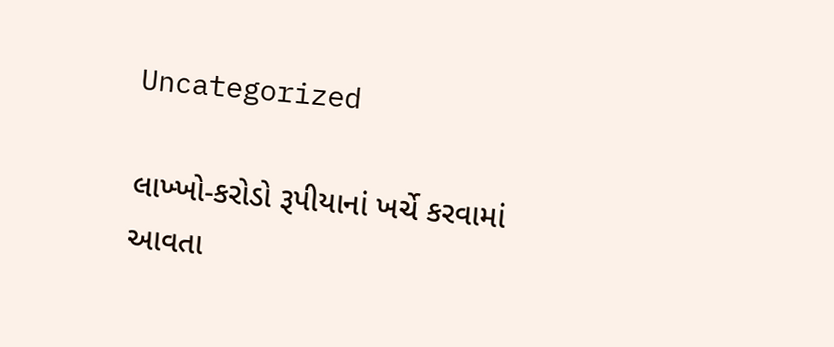Uncategorized

લાખ્ખો-કરોડો રૂપીયાનાં ખર્ચે કરવામાં આવતા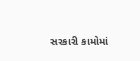સરકારી કામોમાં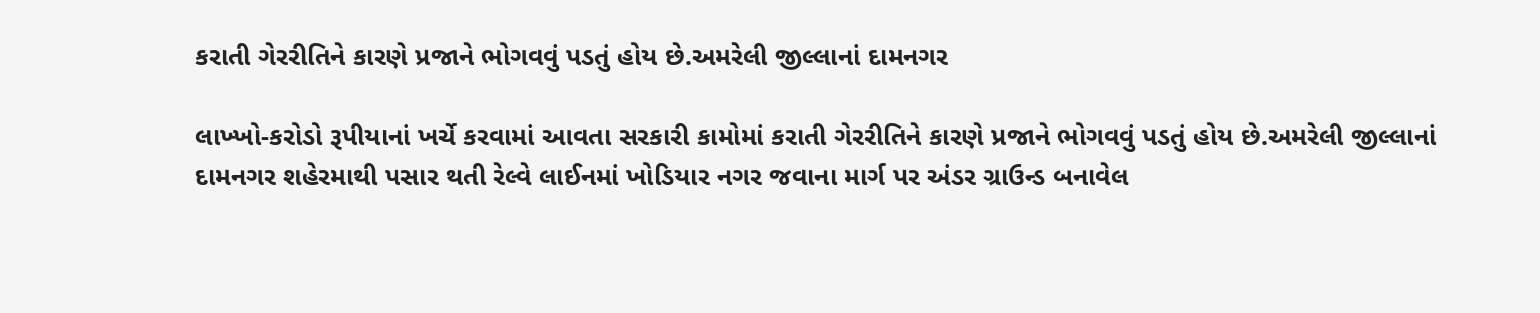કરાતી ગેરરીતિને કારણે પ્રજાને ભોગવવું પડતું હોય છે.અમરેલી જીલ્લાનાં દામનગર

લાખ્ખો-કરોડો રૂપીયાનાં ખર્ચે કરવામાં આવતા સરકારી કામોમાં કરાતી ગેરરીતિને કારણે પ્રજાને ભોગવવું પડતું હોય છે.અમરેલી જીલ્લાનાં દામનગર શહેરમાથી પસાર થતી રેલ્વે લાઈનમાં ખોડિયાર નગર જવાના માર્ગ પર અંડર ગ્રાઉન્ડ બનાવેલ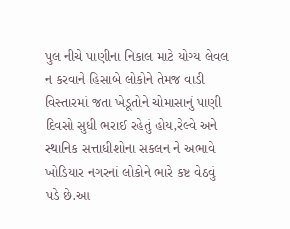પુલ નીચે પાણીના નિકાલ માટે યોગ્ય લેવલ ન કરવાને હિસાબે લોકોને તેમજ વાડી વિસ્તારમાં જતા ખેડૂતોને ચોમાસાનું પાણી દિવસો સુધી ભરાઈ રહેતું હોય,રેલ્વે અને સ્થાનિક સત્તાધીશોના સકલન ને અભાવે ખોડિયાર નગરનાં લોકોને ભારે કષ્ટ વેઠવું પડે છે.આ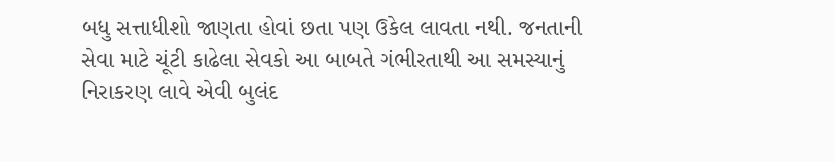બધુ સત્તાધીશો જાણતા હોવાં છતા પણ ઉકેલ લાવતા નથી. જનતાની સેવા માટે ચૂંટી કાઢેલા સેવકો આ બાબતે ગંભીરતાથી આ સમસ્યાનું નિરાકરણ લાવે એવી બુલંદ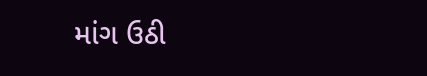માંગ ઉઠી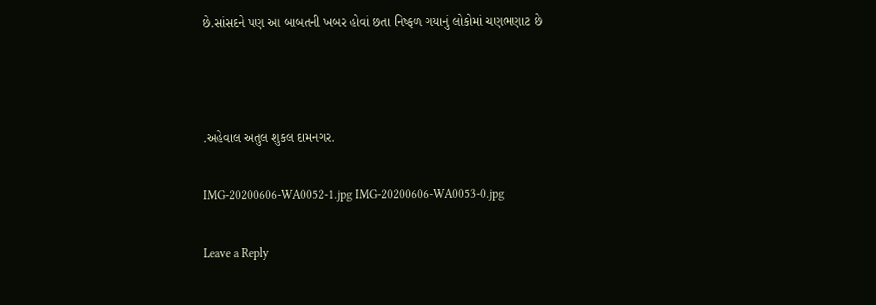છે.સાંસદને પણ આ બાબતની ખબર હોવાં છતા નિષ્ફળ ગયાનું લોકોમાં ચણભણાટ છે



.અહેવાલ અતુલ શુકલ દામનગર.

IMG-20200606-WA0052-1.jpg IMG-20200606-WA0053-0.jpg

Leave a Reply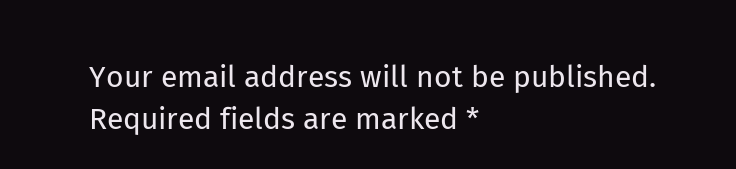Your email address will not be published. Required fields are marked *